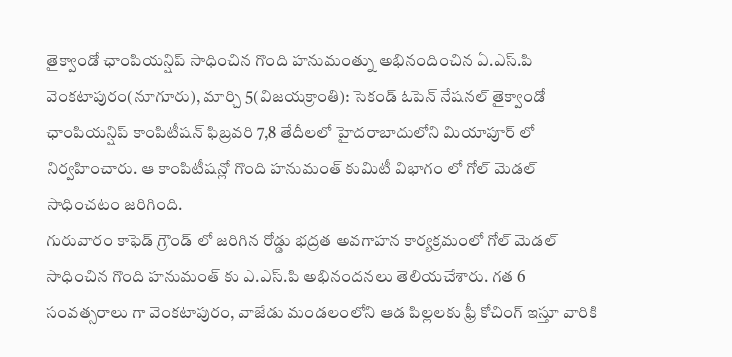తైక్వాండో ఛాంపియన్షిప్ సాధించిన గొంది హనుమంత్ను అభినందించిన ఏ.ఎస్.పి
వెంకటాపురం(నూగూరు), మార్చి 5(విజయక్రాంతి): సెకండ్ ఓపెన్ నేషనల్ తైక్వాండో ఛాంపియన్షిప్ కాంపిటీషన్ ఫిబ్రవరి 7,8 తేదీలలో హైదరాబాదులోని మియాపూర్ లో నిర్వహించారు. ఆ కాంపిటీషన్లో గొంది హనుమంత్ కుమిటీ విభాగం లో గోల్ మెడల్ సాధించటం జరిగింది.
గురువారం కాఫెడ్ గ్రౌండ్ లో జరిగిన రోడ్డు భద్రత అవగాహన కార్యక్రమంలో గోల్ మెడల్ సాధించిన గొంది హనుమంత్ కు ఎ.ఎస్.పి అభినందనలు తెలియచేశారు. గత 6 సంవత్సరాలు గా వెంకటాపురం, వాజేడు మండలంలోని ఆడ పిల్లలకు ఫ్రీ కోచింగ్ ఇస్తూ వారికి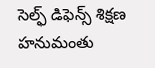సెల్ఫ్ డిఫెన్స్ శిక్షణ హనుమంతు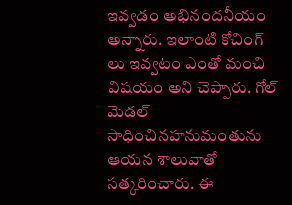ఇవ్వడం అభినందనీయం అన్నారు. ఇలాంటి కోచింగ్ లు ఇవ్వటం ఎంతో మంచి విషయం అని చెప్పారు. గోల్ మెడల్ సాధించినహనుమంతును ఆయన శాలువాతో సత్కరించారు. ఈ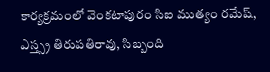కార్యక్రమంలో వెంకటాపురం సిఐ ముత్యం రమేష్, ఎస్త్స్ర తిరుపతిరావు, సిబ్బంది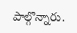పాల్గొన్నారు.